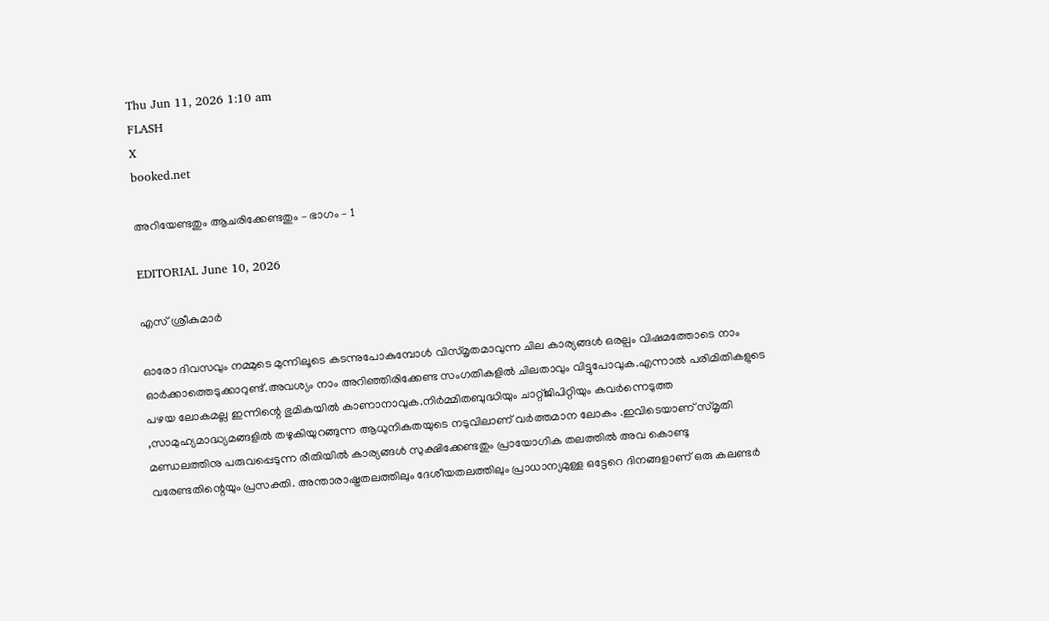Thu Jun 11, 2026 1:10 am
FLASH
X
booked.net

അറിയേണ്ടതും ആചരിക്കേണ്ടതും – ഭാഗം – 1

EDITORIAL June 10, 2026

എസ് ശ്രീകുമാർ

ഓരോ ദിവസവും നമ്മുടെ മുന്നിലൂടെ കടന്നുപോകുമ്പോൾ വിസ്മൃതമാവുന്ന ചില കാര്യങ്ങൾ ഒരല്പം വിഷമത്തോടെ നാം ഓർക്കാത്തെടുക്കാറുണ്ട്.അവശ്യം നാം അറിഞ്ഞിരിക്കേണ്ട സംഗതികളിൽ ചിലതാവും വിട്ടുപോവുക.എന്നാൽ പരിമിതികളുടെ പഴയ ലോകമല്ല ഇന്നിന്റെ ഭുമികയിൽ കാണാനാവുക.നിർമ്മിതബുദ്ധിയും ചാറ്റ്ജിപിറ്റിയും കവർന്നെടുത്ത ,സാമുഹ്യമാദ്ധ്യമങ്ങളിൽ തഴുകിയുറങ്ങുന്ന ആധുനികതയുടെ നടുവിലാണ് വർത്തമാന ലോകം .ഇവിടെയാണ് സ്മൃതി മണ്ഡലത്തിനു പരുവപ്പെടുന്ന രീതിയിൽ കാര്യങ്ങൾ സുക്ഷിക്കേണ്ടതും പ്രായോഗിക തലത്തിൽ അവ കൊണ്ടു വരേണ്ടതിന്റെയും പ്രസക്തി. അന്താരാഷ്ട്രതലത്തിലും ദേശീയതലത്തിലും പ്രാധാന്യമുള്ള ഒട്ടേറെ ദിനങ്ങളാണ് ഒരു കലണ്ടർ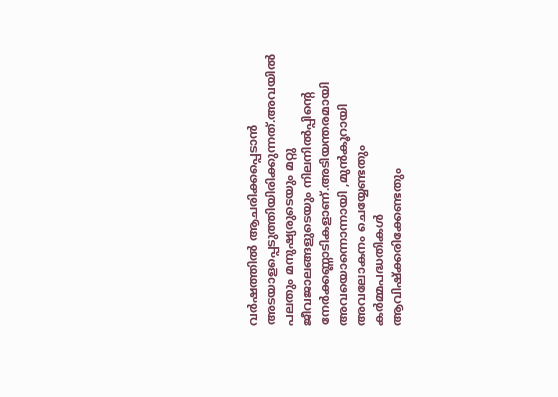വർഷത്തിൽ ആചരിക്കപ്പെടാൻ അടയാളപ്പെടുത്തിയിരിക്കുന്നത്.അവയിൽ പലതും മനുഷ്യരുടെയും മറ്റു ജീവജാലങ്ങളുടെയും നിലനിൽപ്പിന്റെ നേർക്കണ്ണാടികളാണ്.അടിയന്തരമായി അവയൊന്നൊന്നായി ,മുൻകൂറായി അവലോകനം ചെയ്യേണ്ടതും കർമ്മപദ്ധതികൾ ആവിഷ്ക്കരിക്കേണ്ടതും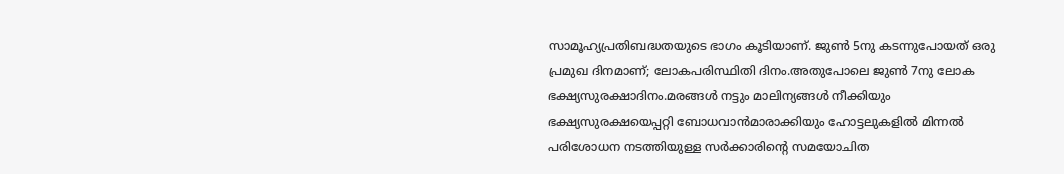സാമൂഹ്യപ്രതിബദ്ധതയുടെ ഭാഗം കൂടിയാണ്. ജുൺ 5നു കടന്നുപോയത് ഒരു പ്രമുഖ ദിനമാണ്; ലോകപരിസ്ഥിതി ദിനം.അതുപോലെ ജുൺ 7നു ലോക ഭക്ഷ്യസുരക്ഷാദിനം.മരങ്ങൾ നട്ടും മാലിന്യങ്ങൾ നീക്കിയും ഭക്ഷ്യസുരക്ഷയെപ്പറ്റി ബോധവാൻമാരാക്കിയും ഹോട്ടലുകളിൽ മിന്നൽ പരിശോധന നടത്തിയുള്ള സർക്കാരിന്റെ സമയോചിത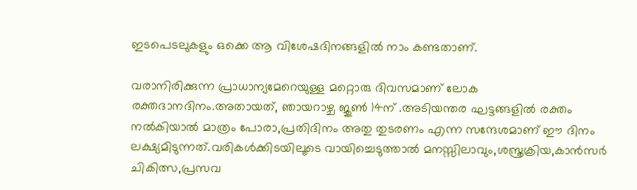ഇടപെടലുകളും ഒക്കെ ആ വിശേഷദിനങ്ങളിൽ നാം കണ്ടതാണ്.

വരാനിരിക്കുന്ന പ്രാധാന്യമേറെയുള്ള മറ്റൊരു ദിവസമാണ് ലോക രക്തദാനദിനം.അതായത്, ഞായറാഴ്ച ജുൺ 14ന് .അടിയന്തര ഘട്ടങ്ങളിൽ രക്തം നൽകിയാൽ മാത്രം പോരാ,പ്രതിദിനം അതു തുടരണം എന്ന സന്ദേശമാണ് ഈ ദിനം ലക്ഷ്യമിടുന്നത്.വരികൾക്കിടയിലൂടെ വായിച്ചെടുത്താൽ മനസ്സിലാവും,ശസ്ത്രക്രിയ,കാൻസർ ചികിത്സ,പ്രസവ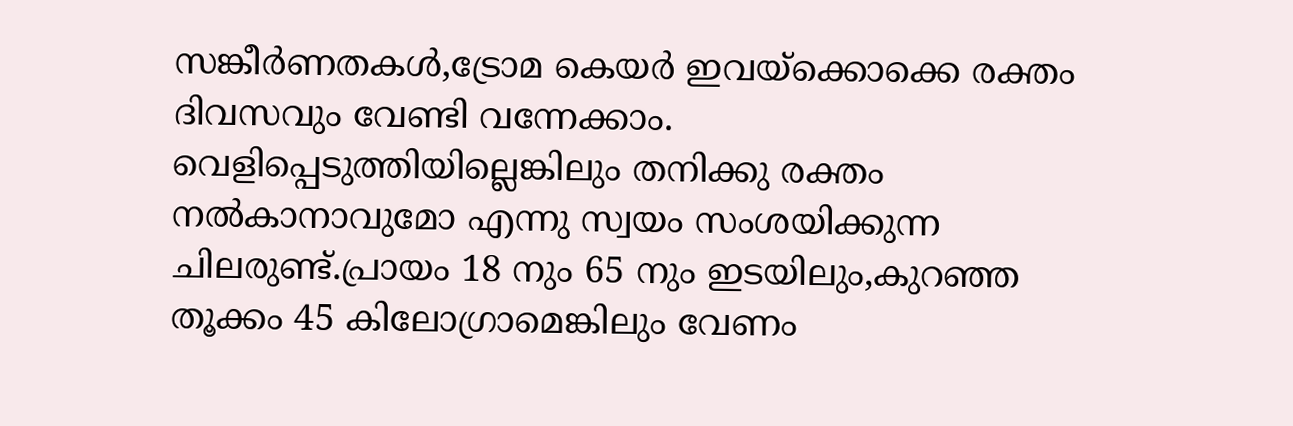സങ്കീർണതകൾ,ട്രോമ കെയർ ഇവയ്ക്കൊക്കെ രക്തം ദിവസവും വേണ്ടി വന്നേക്കാം. വെളിപ്പെടുത്തിയില്ലെങ്കിലും തനിക്കു രക്തം നൽകാനാവുമോ എന്നു സ്വയം സംശയിക്കുന്ന ചിലരുണ്ട്.പ്രായം 18 നും 65 നും ഇടയിലും,കുറഞ്ഞ തൂക്കം 45 കിലോഗ്രാമെങ്കിലും വേണം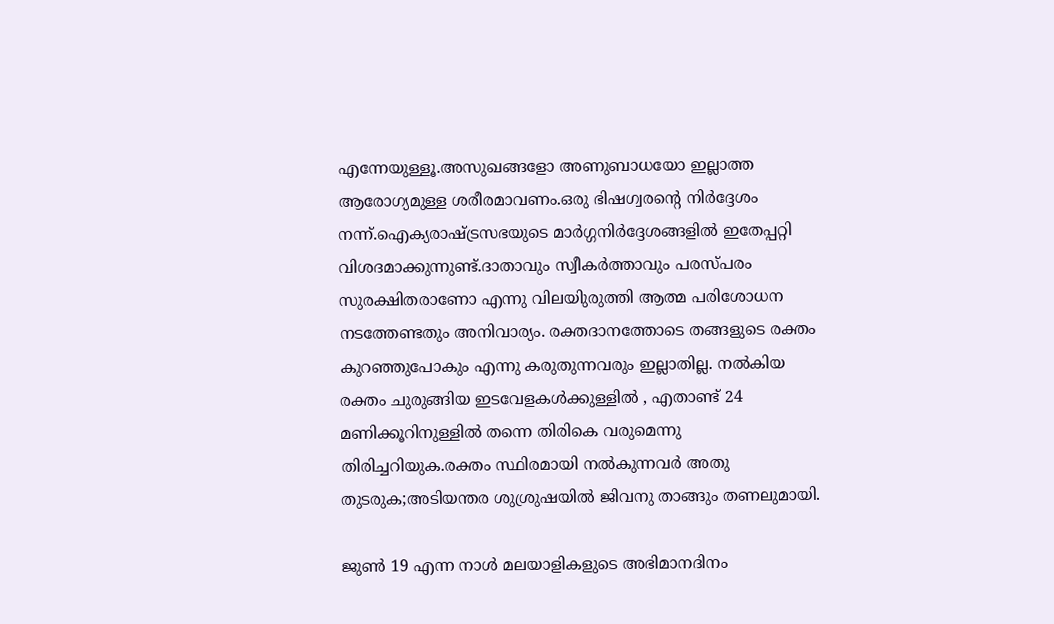എന്നേയുള്ളൂ.അസുഖങ്ങളോ അണുബാധയോ ഇല്ലാത്ത ആരോഗ്യമുള്ള ശരീരമാവണം.ഒരു ഭിഷഗ്വരന്റെ നിർദ്ദേശം നന്ന്.ഐക്യരാഷ്ട്രസഭയുടെ മാർഗ്ഗനിർദ്ദേശങ്ങളിൽ ഇതേപ്പറ്റി വിശദമാക്കുന്നുണ്ട്.ദാതാവും സ്വീകർത്താവും പരസ്പരം സുരക്ഷിതരാണോ എന്നു വിലയിുരുത്തി ആത്മ പരിശോധന നടത്തേണ്ടതും അനിവാര്യം. രക്തദാനത്തോടെ തങ്ങളുടെ രക്തം കുറഞ്ഞുപോകും എന്നു കരുതുന്നവരും ഇല്ലാതില്ല. നൽകിയ രക്തം ചുരുങ്ങിയ ഇടവേളകൾക്കുള്ളിൽ , എതാണ്ട് 24 മണിക്കൂറിനുള്ളിൽ തന്നെ തിരികെ വരുമെന്നു തിരിച്ചറിയുക.രക്തം സ്ഥിരമായി നൽകുന്നവർ അതു തുടരുക;അടിയന്തര ശുശ്രുഷയിൽ ജിവനു താങ്ങും തണലുമായി.

ജുൺ 19 എന്ന നാൾ മലയാളികളുടെ അഭിമാനദിനം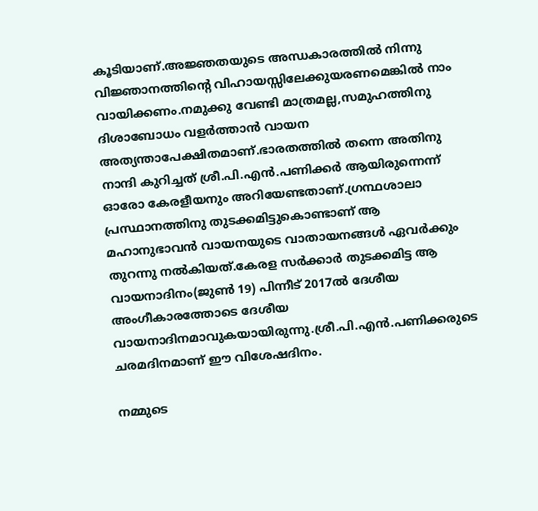കൂടിയാണ്.അജ്ഞതയുടെ അന്ധകാരത്തിൽ നിന്നു വിജ്ഞാനത്തിന്റെ വിഹായസ്സിലേക്കുയരണമെങ്കിൽ നാം വായിക്കണം.നമുക്കു വേണ്ടി മാത്രമല്ല,സമുഹത്തിനു ദിശാബോധം വളർത്താൻ വായന അത്യന്താപേക്ഷിതമാണ്.ഭാരതത്തിൽ തന്നെ അതിനു നാന്ദി കുറിച്ചത് ശ്രീ.പി.എൻ.പണിക്കർ ആയിരുന്നെന്ന് ഓരോ കേരളീയനും അറിയേണ്ടതാണ്.ഗ്രന്ഥശാലാ പ്രസ്ഥാനത്തിനു തുടക്കമിട്ടുകൊണ്ടാണ് ആ മഹാനുഭാവൻ വായനയുടെ വാതായനങ്ങൾ ഏവർക്കും തുറന്നു നൽകിയത്.കേരള സർക്കാർ തുടക്കമിട്ട ആ വായനാദിനം(ജുൺ 19) പിന്നീട് 2017ൽ ദേശീയ അംഗീകാരത്തോടെ ദേശീയ വായനാദിനമാവുകയായിരുന്നു.ശ്രീ.പി.എൻ.പണിക്കരുടെ ചരമദിനമാണ് ഈ വിശേഷദിനം.

നമ്മുടെ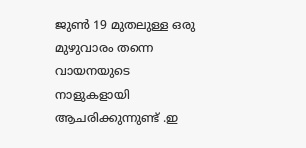ജുൺ 19 മുതലുള്ള ഒരു മുഴുവാരം തന്നെ വായനയുടെ നാളുകളായി ആചരിക്കുന്നുണ്ട് .ഇ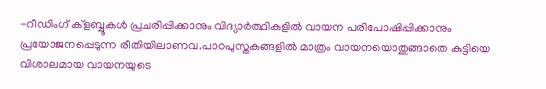-റീഡിംഗ് ക്ളബ്ബൂകൾ പ്രചരിപ്പിക്കാനും വിദ്യാർത്ഥികളിൽ വായന പരിപോഷിപ്പിക്കാനും പ്രയോജനപ്പെടുന്ന രീതിയിലാണവ.പാഠപുസ്തകങ്ങളിൽ മാത്രം വായനയൊതുങ്ങാതെ കുട്ടിയെ വിശാലമായ വായനയുടെ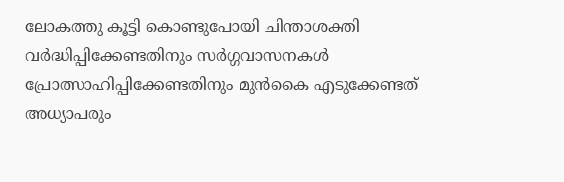ലോകത്തു കൂട്ടി കൊണ്ടുപോയി ചിന്താശക്തി വർദ്ധിപ്പിക്കേണ്ടതിനും സർഗ്ഗവാസനകൾ പ്രോത്സാഹിപ്പിക്കേണ്ടതിനും മുൻകൈ എടുക്കേണ്ടത് അധ്യാപരും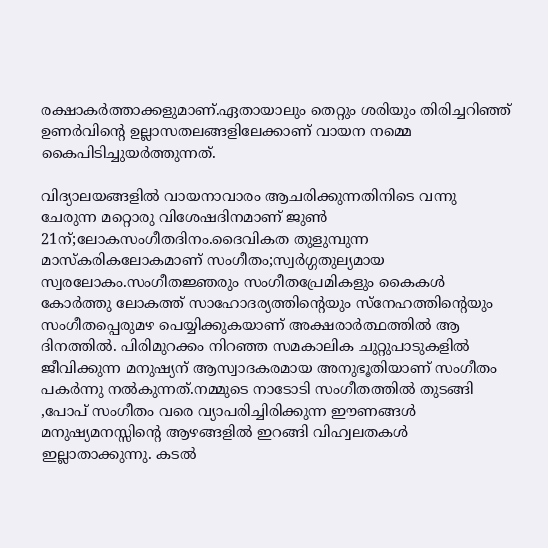രക്ഷാകർത്താക്കളുമാണ്.ഏതായാലും തെറ്റും ശരിയും തിരിച്ചറിഞ്ഞ് ഉണർവിന്റെ ഉല്ലാസതലങ്ങളിലേക്കാണ് വായന നമ്മെ കൈപിടിച്ചുയർത്തുന്നത്.

വിദ്യാലയങ്ങളിൽ വായനാവാരം ആചരിക്കുന്നതിനിടെ വന്നു ചേരുന്ന മറ്റൊരു വിശേഷദിനമാണ് ജുൺ 21ന്;ലോകസംഗീതദിനം.ദൈവികത തുളുമ്പുന്ന മാസ്കരികലോകമാണ് സംഗീതം;സ്വർഗ്ഗതുല്യമായ സ്വരലോകം.സംഗീതജ്ഞരും സംഗീതപ്രേമികളും കൈകൾ കോർത്തു ലോകത്ത് സാഹോദര്യത്തിന്റെയും സ്നേഹത്തിന്റെയും സംഗീതപ്പെരുമഴ പെയ്യിക്കുകയാണ് അക്ഷരാർത്ഥത്തിൽ ആ ദിനത്തിൽ. പിരിമുറക്കം നിറഞ്ഞ സമകാലിക ചുറ്റുപാടുകളിൽ ജീവിക്കുന്ന മനുഷ്യന് ആസ്വാദകരമായ അനുഭൂതിയാണ് സംഗീതം പകർന്നു നൽകുന്നത്.നമ്മുടെ നാടോടി സംഗീതത്തിൽ തുടങ്ങി ,പോപ് സംഗീതം വരെ വ്യാപരിച്ചിരിക്കുന്ന ഈണങ്ങൾ മനുഷ്യമനസ്സിന്റെ ആഴങ്ങളിൽ ഇറങ്ങി വിഹ്വലതകൾ ഇല്ലാതാക്കുന്നു. കടൽ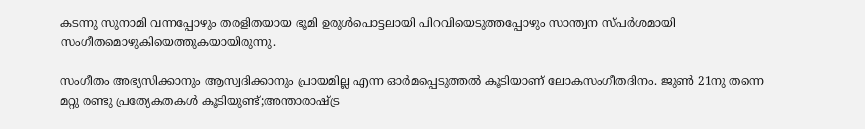കടന്നു സുനാമി വന്നപ്പോഴും തരളിതയായ ഭൂമി ഉരുൾപൊട്ടലായി പിറവിയെടുത്തപ്പോഴും സാന്ത്വന സ്പർശമായി സംഗീതമൊഴുകിയെത്തുകയായിരുന്നു.

സംഗീതം അഭ്യസിക്കാനും ആസ്വദിക്കാനും പ്രായമില്ല എന്ന ഓർമപ്പെടുത്തൽ കൂടിയാണ് ലോകസംഗീതദിനം. ജുൺ 21നു തന്നെ മറ്റു രണ്ടു പ്രത്യേകതകൾ കൂടിയുണ്ട്;അന്താരാഷ്ട്ര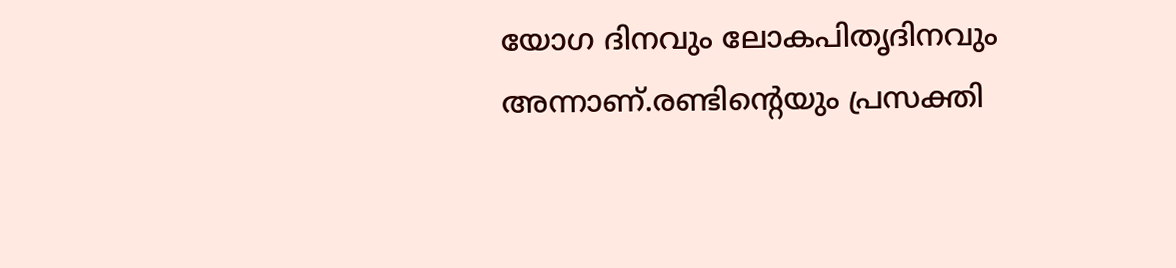യോഗ ദിനവും ലോകപിതൃദിനവും അന്നാണ്.രണ്ടിന്റെയും പ്രസക്തി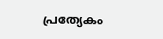പ്രത്യേകം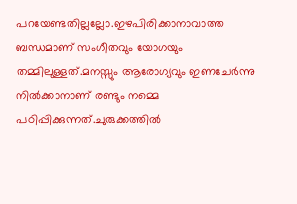പറയേണ്ടതില്ലല്ലോ.ഇഴപിരിക്കാനാവാത്ത ബന്ധമാണ് സംഗീതവും യോഗയും തമ്മിലുള്ളത്.മനസ്സും ആരോഗ്യവും ഇണചേർന്നു നിൽക്കാനാണ് രണ്ടും നമ്മെ പഠിപ്പിക്കുന്നത്.ചുരുക്കത്തിൽ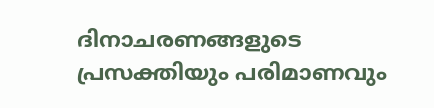ദിനാചരണങ്ങളുടെ പ്രസക്തിയും പരിമാണവും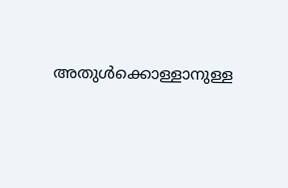അതുൾക്കൊള്ളാനുള്ള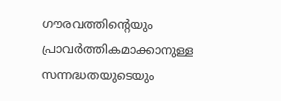ഗൗരവത്തിന്റെയും പ്രാവർത്തികമാക്കാനുള്ള സന്നദ്ധതയുടെയും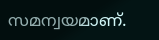സമന്വയമാണ്.